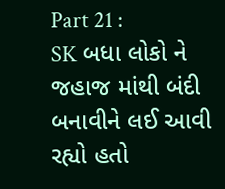Part 21 :
SK બધા લોકો ને જહાજ માંથી બંદી બનાવીને લઈ આવી રહ્યો હતો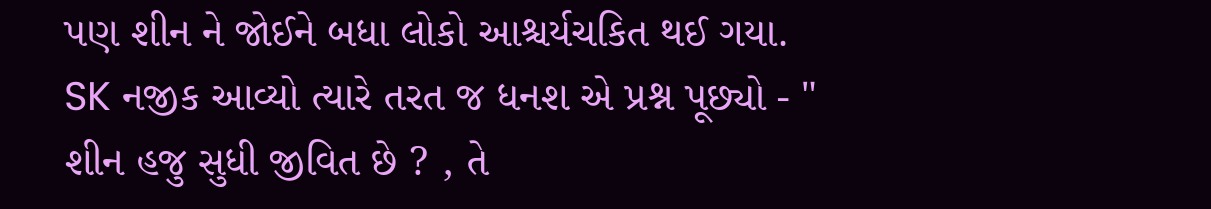પણ શીન ને જોઈને બધા લોકો આશ્ચર્યચકિત થઈ ગયા.
SK નજીક આવ્યો ત્યારે તરત જ ધનશ એ પ્રશ્ન પૂછ્યો - " શીન હજુ સુધી જીવિત છે ? , તે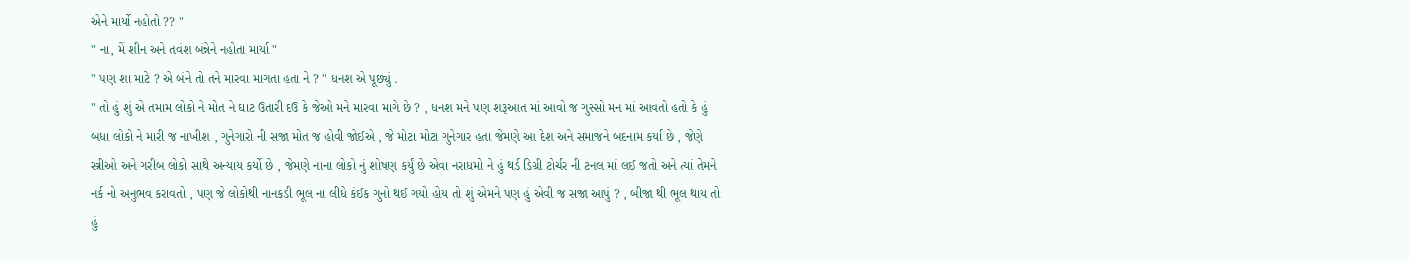એને માર્યો નહોતો ?? "
" ના, મેં શીન અને તવંશ બંન્નેને નહોતા માર્યા "
" પણ શા માટે ? એ બંને તો તને મારવા માગતા હતા ને ? " ધનશ એ પૂછ્યું .
" તો હું શું એ તમામ લોકો ને મોત ને ઘાટ ઉતારી દઉ કે જેઓ મને મારવા માગે છે ? , ધનશ મને પણ શરૂઆત માં આવો જ ગુસ્સો મન માં આવતો હતો કે હું બધા લોકો ને મારી જ નાખીશ , ગુનેગારો ની સજા મોત જ હોવી જોઈએ , જે મોટા મોટા ગુનેગાર હતા જેમણે આ દેશ અને સમાજને બદનામ કર્યા છે , જેણે સ્ત્રીઓ અને ગરીબ લોકો સાથે અન્યાય કર્યો છે , જેમણે નાના લોકો નું શોષણ કર્યું છે એવા નરાધમો ને હું થર્ડ ડિગ્રી ટોર્ચર ની ટનલ માં લઈ જતો અને ત્યાં તેમને નર્ક નો અનુભવ કરાવતો , પણ જે લોકોથી નાનકડી ભૂલ ના લીધે કંઈક ગુનો થઈ ગયો હોય તો શું એમને પણ હું એવી જ સજા આપું ? , બીજા થી ભૂલ થાય તો હું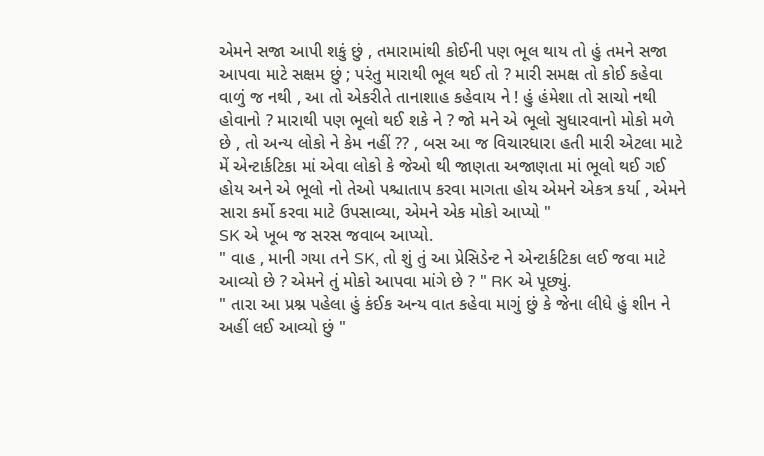એમને સજા આપી શકું છું , તમારામાંથી કોઈની પણ ભૂલ થાય તો હું તમને સજા આપવા માટે સક્ષમ છું ; પરંતુ મારાથી ભૂલ થઈ તો ? મારી સમક્ષ તો કોઈ કહેવા વાળું જ નથી , આ તો એકરીતે તાનાશાહ કહેવાય ને ! હું હંમેશા તો સાચો નથી હોવાનો ? મારાથી પણ ભૂલો થઈ શકે ને ? જો મને એ ભૂલો સુધારવાનો મોકો મળે છે , તો અન્ય લોકો ને કેમ નહીં ?? , બસ આ જ વિચારધારા હતી મારી એટલા માટે મેં એન્ટાર્કટિકા માં એવા લોકો કે જેઓ થી જાણતા અજાણતા માં ભૂલો થઈ ગઈ હોય અને એ ભૂલો નો તેઓ પશ્ચાતાપ કરવા માગતા હોય એમને એકત્ર કર્યા , એમને સારા કર્મો કરવા માટે ઉપસાવ્યા, એમને એક મોકો આપ્યો "
SK એ ખૂબ જ સરસ જવાબ આપ્યો.
" વાહ , માની ગયા તને SK, તો શું તું આ પ્રેસિડેન્ટ ને એન્ટાર્કટિકા લઈ જવા માટે આવ્યો છે ? એમને તું મોકો આપવા માંગે છે ? " RK એ પૂછ્યું.
" તારા આ પ્રશ્ન પહેલા હું કંઈક અન્ય વાત કહેવા માગું છું કે જેના લીધે હું શીન ને અહીં લઈ આવ્યો છું "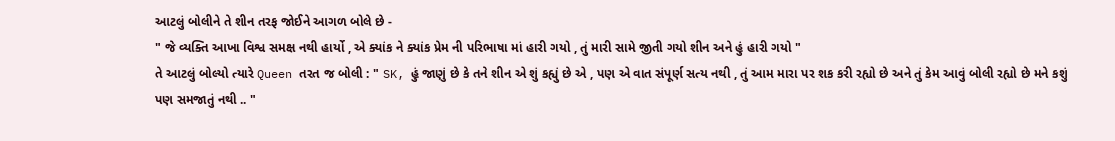આટલું બોલીને તે શીન તરફ જોઈને આગળ બોલે છે -
" જે વ્યક્તિ આખા વિશ્વ સમક્ષ નથી હાર્યો , એ ક્યાંક ને ક્યાંક પ્રેમ ની પરિભાષા માં હારી ગયો , તું મારી સામે જીતી ગયો શીન અને હું હારી ગયો "
તે આટલું બોલ્યો ત્યારે Queen તરત જ બોલી : " SK, હું જાણું છે કે તને શીન એ શું કહ્યું છે એ , પણ એ વાત સંપૂર્ણ સત્ય નથી , તું આમ મારા પર શક કરી રહ્યો છે અને તું કેમ આવું બોલી રહ્યો છે મને કશું પણ સમજાતું નથી .. "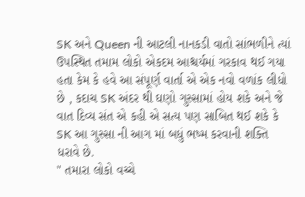SK અને Queen ની આટલી નાનકડી વાતો સાંભળીને ત્યાં ઉપસ્થિત તમામ લોકો એકદમ આશ્ચર્યમાં ગરકાવ થઈ ગયા હતા કેમ કે હવે આ સંપૂર્ણ વાર્તા એ એક નવો વળાંક લીધો છે , કદાચ SK અંદર થી ઘણો ગુસ્સામાં હોય શકે અને જે વાત દિવ્ય સંત એ કહી એ સત્ય પણ સાબિત થઈ શકે કે SK આ ગુસ્સા ની આગ માં બધું ભષ્મ કરવાની શક્તિ ધરાવે છે.
" તમારા લોકો વચ્ચે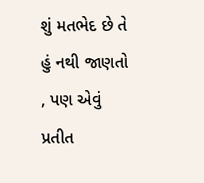શું મતભેદ છે તે હું નથી જાણતો , પણ એવું પ્રતીત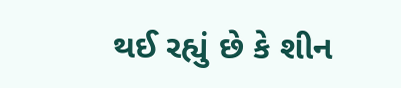થઈ રહ્યું છે કે શીન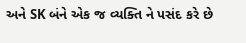અને SK બંને એક જ વ્યક્તિ ને પસંદ કરે છે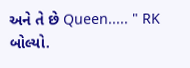અને તે છે Queen..... " RK બોલ્યો.